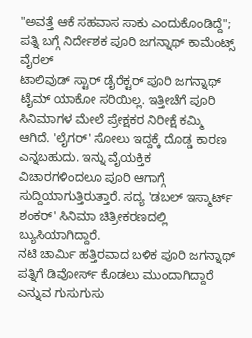"ಅವತ್ತೆ ಆಕೆ ಸಹವಾಸ ಸಾಕು ಎಂದುಕೊಂಡಿದ್ದೆ"; ಪತ್ನಿ ಬಗ್ಗೆ ನಿರ್ದೇಶಕ ಪೂರಿ ಜಗನ್ನಾಥ್ ಕಾಮೆಂಟ್ಸ್ ವೈರಲ್
ಟಾಲಿವುಡ್ ಸ್ಟಾರ್ ಡೈರೆಕ್ಟರ್ ಪೂರಿ ಜಗನ್ನಾಥ್ ಟೈಮ್ ಯಾಕೋ ಸರಿಯಿಲ್ಲ. ಇತ್ತೀಚೆಗೆ ಪೂರಿ ಸಿನಿಮಾಗಳ ಮೇಲೆ ಪ್ರೇಕ್ಷಕರ ನಿರೀಕ್ಷೆ ಕಮ್ಮಿ ಆಗಿದೆ. 'ಲೈಗರ್' ಸೋಲು ಇದ್ದಕ್ಕೆ ದೊಡ್ಡ ಕಾರಣ ಎನ್ನಬಹುದು. ಇನ್ನು ವೈಯಕ್ತಿಕ ವಿಚಾರಗಳಿಂದಲೂ ಪೂರಿ ಆಗಾಗ್ಗೆ ಸುದ್ದಿಯಾಗುತ್ತಿರುತ್ತಾರೆ. ಸದ್ಯ 'ಡಬಲ್ ಇಸ್ಮಾರ್ಟ್ ಶಂಕರ್' ಸಿನಿಮಾ ಚಿತ್ರೀಕರಣದಲ್ಲಿ ಬ್ಯುಸಿಯಾಗಿದ್ದಾರೆ.
ನಟಿ ಚಾರ್ಮಿ ಹತ್ತಿರವಾದ ಬಳಿಕ ಪೂರಿ ಜಗನ್ನಾಥ್ ಪತ್ನಿಗೆ ಡಿವೋರ್ಸ್ ಕೊಡಲು ಮುಂದಾಗಿದ್ದಾರೆ ಎನ್ನುವ ಗುಸುಗುಸು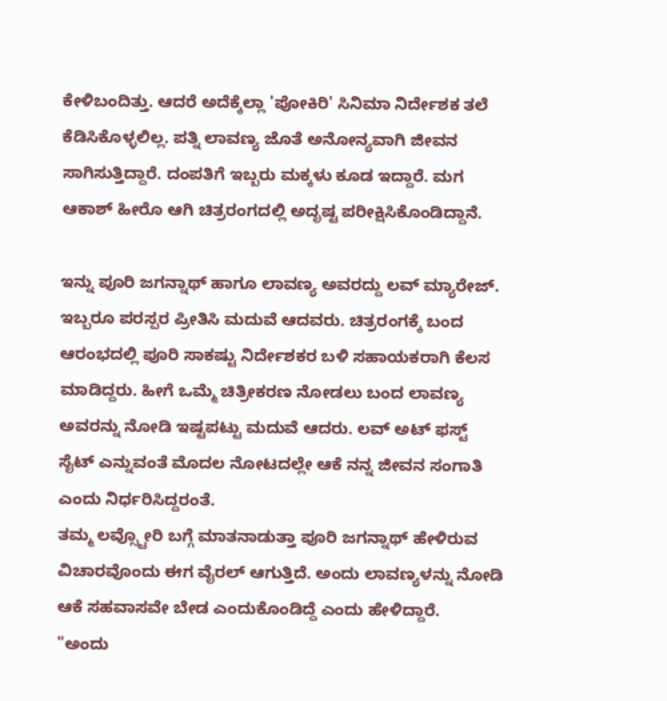ಕೇಳಿಬಂದಿತ್ತು. ಆದರೆ ಅದೆಕ್ಕೆಲ್ಲಾ 'ಪೋಕಿರಿ' ಸಿನಿಮಾ ನಿರ್ದೇಶಕ ತಲೆ ಕೆಡಿಸಿಕೊಳ್ಳಲಿಲ್ಲ. ಪತ್ನಿ ಲಾವಣ್ಯ ಜೊತೆ ಅನೋನ್ಯವಾಗಿ ಜೀವನ ಸಾಗಿಸುತ್ತಿದ್ದಾರೆ. ದಂಪತಿಗೆ ಇಬ್ಬರು ಮಕ್ಕಳು ಕೂಡ ಇದ್ದಾರೆ. ಮಗ ಆಕಾಶ್ ಹೀರೊ ಆಗಿ ಚಿತ್ರರಂಗದಲ್ಲಿ ಅದೃಷ್ಟ ಪರೀಕ್ಷಿಸಿಕೊಂಡಿದ್ದಾನೆ.

ಇನ್ನು ಪೂರಿ ಜಗನ್ನಾಥ್ ಹಾಗೂ ಲಾವಣ್ಯ ಅವರದ್ದು ಲವ್ ಮ್ಯಾರೇಜ್. ಇಬ್ಬರೂ ಪರಸ್ಪರ ಪ್ರೀತಿಸಿ ಮದುವೆ ಆದವರು. ಚಿತ್ರರಂಗಕ್ಕೆ ಬಂದ ಆರಂಭದಲ್ಲಿ ಪೂರಿ ಸಾಕಷ್ಟು ನಿರ್ದೇಶಕರ ಬಳಿ ಸಹಾಯಕರಾಗಿ ಕೆಲಸ ಮಾಡಿದ್ದರು. ಹೀಗೆ ಒಮ್ಮೆ ಚಿತ್ರೀಕರಣ ನೋಡಲು ಬಂದ ಲಾವಣ್ಯ ಅವರನ್ನು ನೋಡಿ ಇಷ್ಟಪಟ್ಟು ಮದುವೆ ಆದರು. ಲವ್ ಅಟ್ ಫಸ್ಟ್ ಸೈಟ್ ಎನ್ನುವಂತೆ ಮೊದಲ ನೋಟದಲ್ಲೇ ಆಕೆ ನನ್ನ ಜೀವನ ಸಂಗಾತಿ ಎಂದು ನಿರ್ಧರಿಸಿದ್ದರಂತೆ.
ತಮ್ಮ ಲವ್ಸ್ಟೋರಿ ಬಗ್ಗೆ ಮಾತನಾಡುತ್ತಾ ಪೂರಿ ಜಗನ್ನಾಥ್ ಹೇಳಿರುವ ವಿಚಾರವೊಂದು ಈಗ ವೈರಲ್ ಆಗುತ್ತಿದೆ. ಅಂದು ಲಾವಣ್ಯಳನ್ನು ನೋಡಿ ಆಕೆ ಸಹವಾಸವೇ ಬೇಡ ಎಂದುಕೊಂಡಿದ್ದೆ ಎಂದು ಹೇಳಿದ್ದಾರೆ.
"ಅಂದು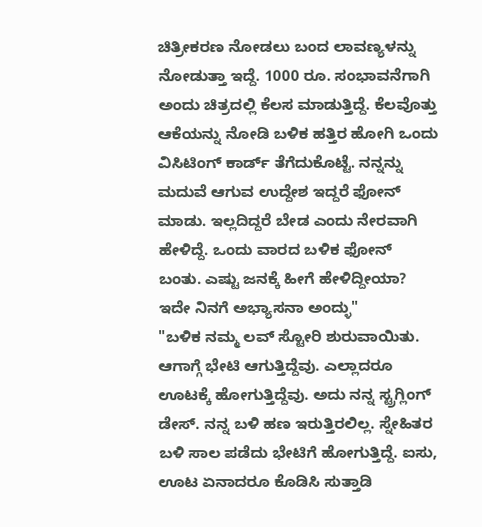ಚಿತ್ರೀಕರಣ ನೋಡಲು ಬಂದ ಲಾವಣ್ಯಳನ್ನು ನೋಡುತ್ತಾ ಇದ್ದೆ. 1000 ರೂ. ಸಂಭಾವನೆಗಾಗಿ ಅಂದು ಚಿತ್ರದಲ್ಲಿ ಕೆಲಸ ಮಾಡುತ್ತಿದ್ದೆ. ಕೆಲವೊತ್ತು ಆಕೆಯನ್ನು ನೋಡಿ ಬಳಿಕ ಹತ್ತಿರ ಹೋಗಿ ಒಂದು ವಿಸಿಟಿಂಗ್ ಕಾರ್ಡ್ ತೆಗೆದುಕೊಟ್ಟೆ. ನನ್ನನ್ನು ಮದುವೆ ಆಗುವ ಉದ್ದೇಶ ಇದ್ದರೆ ಫೋನ್ ಮಾಡು. ಇಲ್ಲದಿದ್ದರೆ ಬೇಡ ಎಂದು ನೇರವಾಗಿ ಹೇಳಿದ್ದೆ. ಒಂದು ವಾರದ ಬಳಿಕ ಫೋನ್ ಬಂತು. ಎಷ್ಟು ಜನಕ್ಕೆ ಹೀಗೆ ಹೇಳಿದ್ದೀಯಾ? ಇದೇ ನಿನಗೆ ಅಭ್ಯಾಸನಾ ಅಂದ್ಳು"
"ಬಳಿಕ ನಮ್ಮ ಲವ್ ಸ್ಟೋರಿ ಶುರುವಾಯಿತು. ಆಗಾಗ್ಗೆ ಭೇಟಿ ಆಗುತ್ತಿದ್ದೆವು. ಎಲ್ಲಾದರೂ ಊಟಕ್ಕೆ ಹೋಗುತ್ತಿದ್ದೆವು. ಅದು ನನ್ನ ಸ್ಟ್ರಗ್ಲಿಂಗ್ ಡೇಸ್. ನನ್ನ ಬಳಿ ಹಣ ಇರುತ್ತಿರಲಿಲ್ಲ. ಸ್ನೇಹಿತರ ಬಳಿ ಸಾಲ ಪಡೆದು ಭೇಟಿಗೆ ಹೋಗುತ್ತಿದ್ದೆ. ಐಸು, ಊಟ ಏನಾದರೂ ಕೊಡಿಸಿ ಸುತ್ತಾಡಿ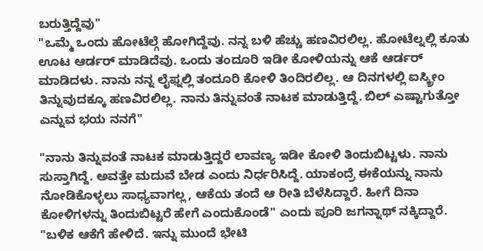ಬರುತ್ತಿದ್ದೆವು"
"ಒಮ್ಮೆ ಒಂದು ಹೋಟೆಲ್ಗೆ ಹೋಗಿದ್ದೆವು. ನನ್ನ ಬಳಿ ಹೆಚ್ಚು ಹಣವಿರಲಿಲ್ಲ. ಹೋಟೆಲ್ನಲ್ಲಿ ಕೂತು ಊಟ ಆರ್ಡರ್ ಮಾಡಿದೆವು. ಒಂದು ತಂದೂರಿ ಇಡೀ ಕೋಳಿಯನ್ನು ಆಕೆ ಆರ್ಡರ್ ಮಾಡಿದಳು. ನಾನು ನನ್ನ ಲೈಫ್ನಲ್ಲಿ ತಂದೂರಿ ಕೋಳಿ ತಿಂದಿರಲಿಲ್ಲ. ಆ ದಿನಗಳಲ್ಲಿ ಐಸ್ಕ್ರೀಂ ತಿನ್ನುವುದಕ್ಕೂ ಹಣವಿರಲಿಲ್ಲ. ನಾನು ತಿನ್ನುವಂತೆ ನಾಟಕ ಮಾಡುತ್ತಿದ್ದೆ. ಬಿಲ್ ಎಷ್ಟಾಗುತ್ತೋ ಎನ್ನುವ ಭಯ ನನಗೆ"

"ನಾನು ತಿನ್ನುವಂತೆ ನಾಟಕ ಮಾಡುತ್ತಿದ್ದರೆ ಲಾವಣ್ಯ ಇಡೀ ಕೋಳಿ ತಿಂದುಬಿಟ್ಟಳು. ನಾನು ಸುಸ್ತಾಗಿದ್ದೆ. ಅವತ್ತೇ ಮದುವೆ ಬೇಡ ಎಂದು ನಿರ್ಧರಿಸಿದ್ದೆ. ಯಾಕಂದ್ರೆ ಈಕೆಯನ್ನು ನಾನು ನೋಡಿಕೊಳ್ಳಲು ಸಾಧ್ಯವಾಗಲ್ಲ, ಆಕೆಯ ತಂದೆ ಆ ರೀತಿ ಬೆಳೆಸಿದ್ದಾರೆ. ಹೀಗೆ ದಿನಾ ಕೋಳಿಗಳನ್ನು ತಿಂದುಬಿಟ್ಟರೆ ಹೇಗೆ ಎಂದುಕೊಂಡೆ" ಎಂದು ಪೂರಿ ಜಗನ್ನಾಥ್ ನಕ್ಕಿದ್ದಾರೆ.
"ಬಳಿಕ ಆಕೆಗೆ ಹೇಳಿದೆ. ಇನ್ನು ಮುಂದೆ ಭೇಟಿ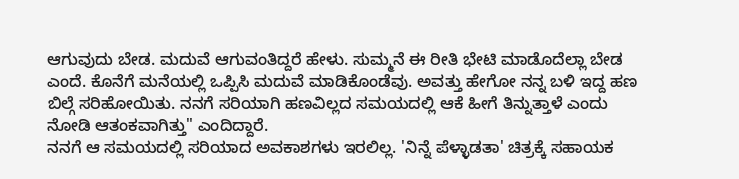ಆಗುವುದು ಬೇಡ. ಮದುವೆ ಆಗುವಂತಿದ್ದರೆ ಹೇಳು. ಸುಮ್ಮನೆ ಈ ರೀತಿ ಭೇಟಿ ಮಾಡೊದೆಲ್ಲಾ ಬೇಡ ಎಂದೆ. ಕೊನೆಗೆ ಮನೆಯಲ್ಲಿ ಒಪ್ಪಿಸಿ ಮದುವೆ ಮಾಡಿಕೊಂಡೆವು. ಅವತ್ತು ಹೇಗೋ ನನ್ನ ಬಳಿ ಇದ್ದ ಹಣ ಬಿಲ್ಗೆ ಸರಿಹೋಯಿತು. ನನಗೆ ಸರಿಯಾಗಿ ಹಣವಿಲ್ಲದ ಸಮಯದಲ್ಲಿ ಆಕೆ ಹೀಗೆ ತಿನ್ನುತ್ತಾಳೆ ಎಂದು ನೋಡಿ ಆತಂಕವಾಗಿತ್ತು" ಎಂದಿದ್ದಾರೆ.
ನನಗೆ ಆ ಸಮಯದಲ್ಲಿ ಸರಿಯಾದ ಅವಕಾಶಗಳು ಇರಲಿಲ್ಲ. 'ನಿನ್ನೆ ಪೆಳ್ಳಾಡತಾ' ಚಿತ್ರಕ್ಕೆ ಸಹಾಯಕ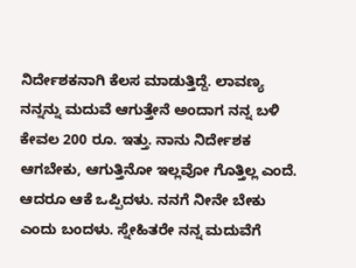ನಿರ್ದೇಶಕನಾಗಿ ಕೆಲಸ ಮಾಡುತ್ತಿದ್ದೆ. ಲಾವಣ್ಯ ನನ್ನನ್ನು ಮದುವೆ ಆಗುತ್ತೇನೆ ಅಂದಾಗ ನನ್ನ ಬಳಿ ಕೇವಲ 200 ರೂ. ಇತ್ತು. ನಾನು ನಿರ್ದೇಶಕ ಆಗಬೇಕು, ಆಗುತ್ತಿನೋ ಇಲ್ಲವೋ ಗೊತ್ತಿಲ್ಲ ಎಂದೆ. ಆದರೂ ಆಕೆ ಒಪ್ಪಿದಳು. ನನಗೆ ನೀನೇ ಬೇಕು ಎಂದು ಬಂದಳು. ಸ್ನೇಹಿತರೇ ನನ್ನ ಮದುವೆಗೆ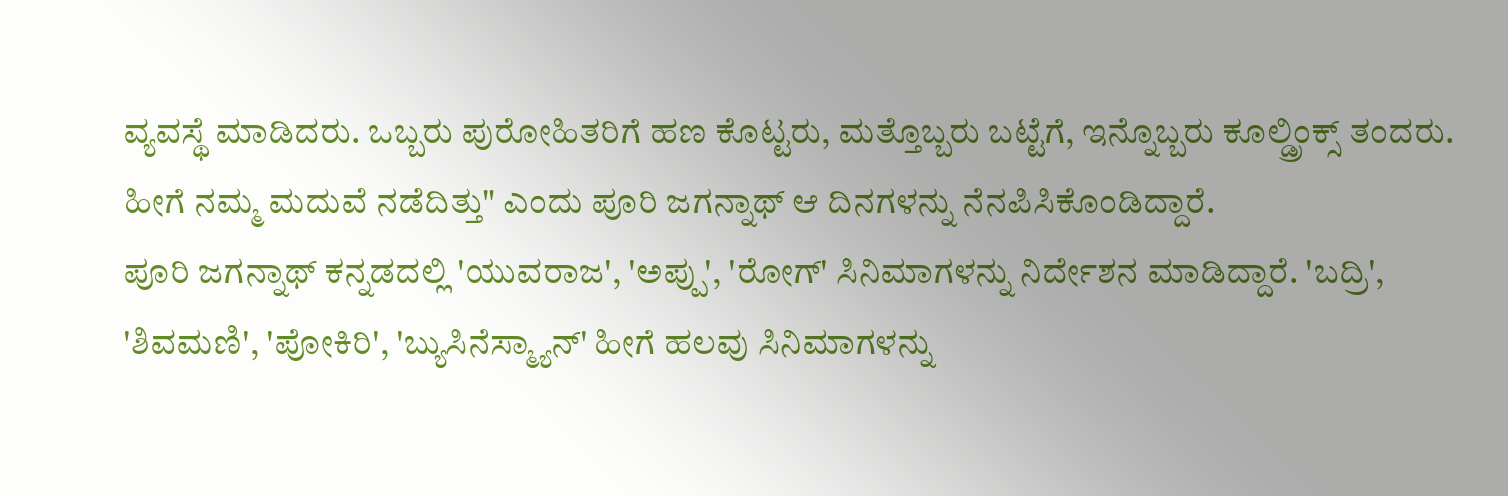ವ್ಯವಸ್ಥೆ ಮಾಡಿದರು. ಒಬ್ಬರು ಪುರೋಹಿತರಿಗೆ ಹಣ ಕೊಟ್ಟರು, ಮತ್ತೊಬ್ಬರು ಬಟ್ಟೆಗೆ, ಇನ್ನೊಬ್ಬರು ಕೂಲ್ಡ್ರಿಂಕ್ಸ್ ತಂದರು. ಹೀಗೆ ನಮ್ಮ ಮದುವೆ ನಡೆದಿತ್ತು" ಎಂದು ಪೂರಿ ಜಗನ್ನಾಥ್ ಆ ದಿನಗಳನ್ನು ನೆನಪಿಸಿಕೊಂಡಿದ್ದಾರೆ.
ಪೂರಿ ಜಗನ್ನಾಥ್ ಕನ್ನಡದಲ್ಲಿ 'ಯುವರಾಜ', 'ಅಪ್ಪು', 'ರೋಗ್' ಸಿನಿಮಾಗಳನ್ನು ನಿರ್ದೇಶನ ಮಾಡಿದ್ದಾರೆ. 'ಬದ್ರಿ', 'ಶಿವಮಣಿ', 'ಪೋಕಿರಿ', 'ಬ್ಯುಸಿನೆಸ್ಮ್ಯಾನ್' ಹೀಗೆ ಹಲವು ಸಿನಿಮಾಗಳನ್ನು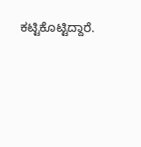ಕಟ್ಟಿಕೊಟ್ಟಿದ್ದಾರೆ.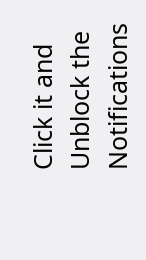Click it and Unblock the Notifications